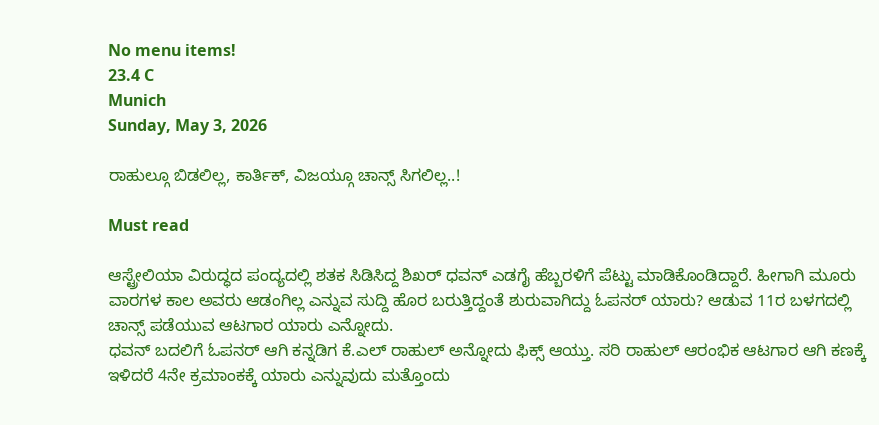No menu items!
23.4 C
Munich
Sunday, May 3, 2026

ರಾಹುಲ್ಗೂ ಬಿಡಲಿಲ್ಲ, ಕಾರ್ತಿಕ್, ವಿಜಯ್ಗೂ ಚಾನ್ಸ್ ಸಿಗಲಿಲ್ಲ..!

Must read

ಆಸ್ಟ್ರೇಲಿಯಾ ವಿರುದ್ಧದ ಪಂದ್ಯದಲ್ಲಿ ಶತಕ ಸಿಡಿಸಿದ್ದ ಶಿಖರ್ ಧವನ್ ಎಡಗೈ ಹೆಬ್ಬರಳಿಗೆ ಪೆಟ್ಟು ಮಾಡಿಕೊಂಡಿದ್ದಾರೆ. ಹೀಗಾಗಿ ಮೂರು ವಾರಗಳ ಕಾಲ ಅವರು ಆಡಂಗಿಲ್ಲ ಎನ್ನುವ ಸುದ್ದಿ ಹೊರ ಬರುತ್ತಿದ್ದಂತೆ ಶುರುವಾಗಿದ್ದು ಓಪನರ್ ಯಾರು? ಆಡುವ 11ರ ಬಳಗದಲ್ಲಿ ಚಾನ್ಸ್ ಪಡೆಯುವ ಆಟಗಾರ ಯಾರು ಎನ್ನೋದು.
ಧವನ್ ಬದಲಿಗೆ ಓಪನರ್ ಆಗಿ ಕನ್ನಡಿಗ ಕೆ.ಎಲ್ ರಾಹುಲ್ ಅನ್ನೋದು ಫಿಕ್ಸ್ ಆಯ್ತು. ಸರಿ ರಾಹುಲ್ ಆರಂಭಿಕ ಆಟಗಾರ ಆಗಿ ಕಣಕ್ಕೆ ಇಳಿದರೆ 4ನೇ ಕ್ರಮಾಂಕಕ್ಕೆ ಯಾರು ಎನ್ನುವುದು ಮತ್ತೊಂದು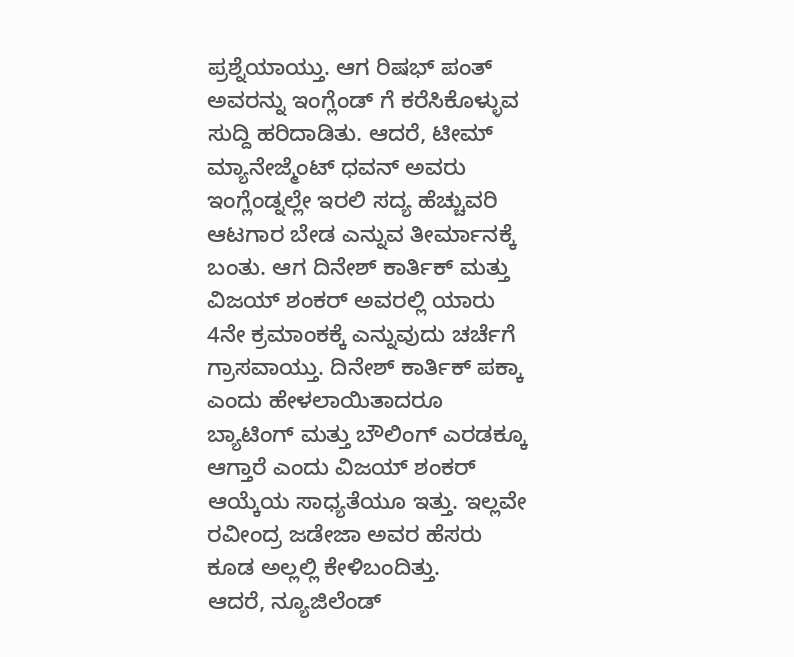ಪ್ರಶ್ನೆಯಾಯ್ತು. ಆಗ ರಿಷಭ್ ಪಂತ್ ಅವರನ್ನು ಇಂಗ್ಲೆಂಡ್ ಗೆ ಕರೆಸಿಕೊಳ್ಳುವ ಸುದ್ದಿ ಹರಿದಾಡಿತು. ಆದರೆ, ಟೀಮ್ ಮ್ಯಾನೇಜ್ಮೆಂಟ್ ಧವನ್ ಅವರು ಇಂಗ್ಲೆಂಡ್ನಲ್ಲೇ ಇರಲಿ ಸದ್ಯ ಹೆಚ್ಚುವರಿ ಆಟಗಾರ ಬೇಡ ಎನ್ನುವ ತೀರ್ಮಾನಕ್ಕೆ ಬಂತು. ಆಗ ದಿನೇಶ್ ಕಾರ್ತಿಕ್ ಮತ್ತು ವಿಜಯ್ ಶಂಕರ್ ಅವರಲ್ಲಿ ಯಾರು 4ನೇ ಕ್ರಮಾಂಕಕ್ಕೆ ಎನ್ನುವುದು ಚರ್ಚೆಗೆ ಗ್ರಾಸವಾಯ್ತು. ದಿನೇಶ್ ಕಾರ್ತಿಕ್ ಪಕ್ಕಾ ಎಂದು ಹೇಳಲಾಯಿತಾದರೂ ಬ್ಯಾಟಿಂಗ್ ಮತ್ತು ಬೌಲಿಂಗ್ ಎರಡಕ್ಕೂ ಆಗ್ತಾರೆ ಎಂದು ವಿಜಯ್ ಶಂಕರ್ ಆಯ್ಕೆಯ ಸಾಧ್ಯತೆಯೂ ಇತ್ತು. ಇಲ್ಲವೇ ರವೀಂದ್ರ ಜಡೇಜಾ ಅವರ ಹೆಸರು ಕೂಡ ಅಲ್ಲಲ್ಲಿ ಕೇಳಿಬಂದಿತ್ತು.
ಆದರೆ, ನ್ಯೂಜಿಲೆಂಡ್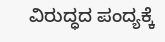ವಿರುದ್ಧದ ಪಂದ್ಯಕ್ಕೆ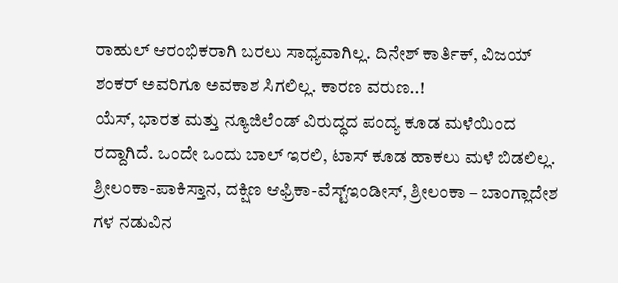ರಾಹುಲ್ ಆರಂಭಿಕರಾಗಿ ಬರಲು ಸಾಧ್ಯವಾಗಿಲ್ಲ. ದಿನೇಶ್ ಕಾರ್ತಿಕ್, ವಿಜಯ್ ಶಂಕರ್ ಅವರಿಗೂ ಅವಕಾಶ ಸಿಗಲಿಲ್ಲ. ಕಾರಣ ವರುಣ..!
ಯೆಸ್, ಭಾರತ ಮತ್ತು ನ್ಯೂಜಿಲೆಂಡ್ ವಿರುದ್ಧದ ಪಂದ್ಯ ಕೂಡ ಮಳೆಯಿಂದ ರದ್ದಾಗಿದೆ. ಒಂದೇ ಒಂದು ಬಾಲ್ ಇರಲಿ, ಟಾಸ್ ಕೂಡ ಹಾಕಲು ಮಳೆ ಬಿಡಲಿಲ್ಲ. ಶ್ರೀಲಂಕಾ-ಪಾಕಿಸ್ತಾನ, ದಕ್ಷಿಣ ಆಫ್ರಿಕಾ-ವೆಸ್ಟ್ಇಂಡೀಸ್, ಶ್ರೀಲಂಕಾ – ಬಾಂಗ್ಲಾದೇಶ ಗಳ ನಡುವಿನ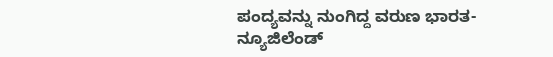ಪಂದ್ಯವನ್ನು ನುಂಗಿದ್ದ ವರುಣ ಭಾರತ-ನ್ಯೂಜಿಲೆಂಡ್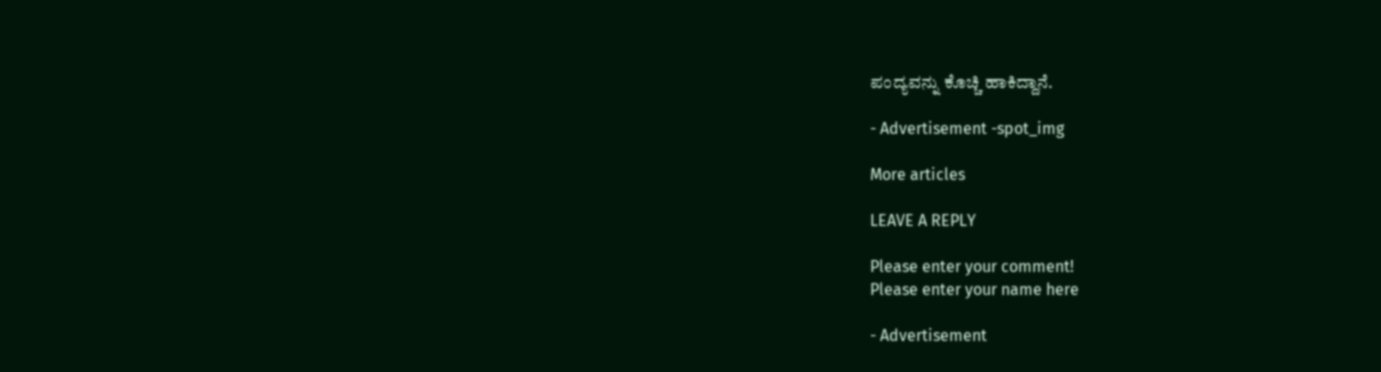ಪಂದ್ಯವನ್ನು ಕೊಚ್ಚಿ ಹಾಕಿದ್ದಾನೆ.

- Advertisement -spot_img

More articles

LEAVE A REPLY

Please enter your comment!
Please enter your name here

- Advertisement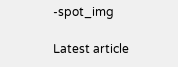-spot_img

Latest article